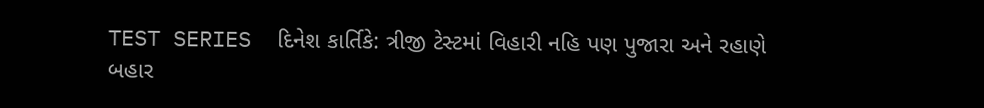TEST SERIES  દિનેશ કાર્તિકે: ત્રીજી ટેસ્ટમાં વિહારી નહિ પણ પુજારા અને રહાણે બહાર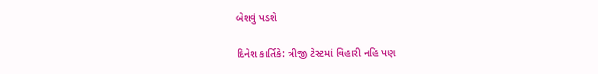બેશવું પડશે

દિનેશ કાર્તિકે: ત્રીજી ટેસ્ટમાં વિહારી નહિ પણ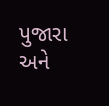પુજારા અને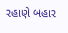રહાણે બહાર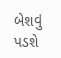બેશવું પડશે